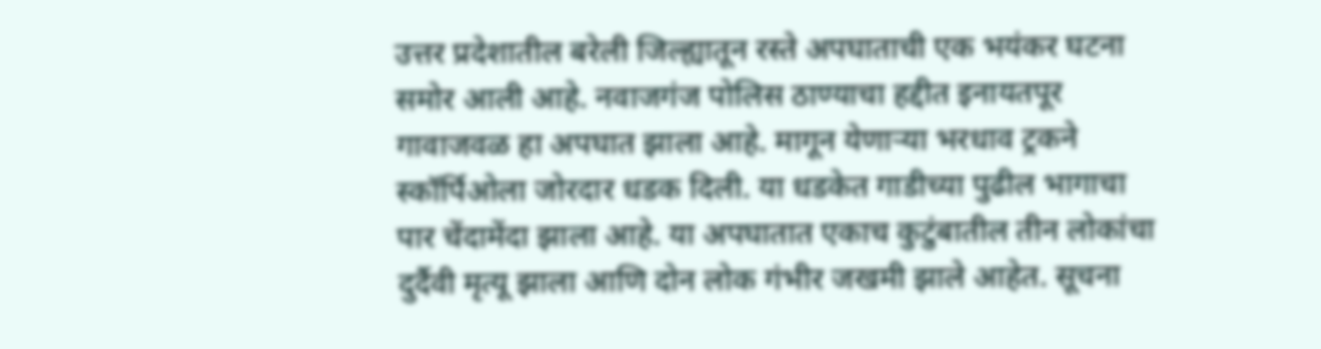उत्तर प्रदेशातील बरेली जिल्ह्यातून रस्ते अपघाताची एक भयंकर घटना समोर आली आहे. नवाजगंज पोलिस ठाण्याचा हद्दीत इनायतपूर गावाजवळ हा अपघात झाला आहे. मागून येणाऱ्या भरधाव ट्रकने स्कॉर्पिओला जोरदार धडक दिली. या धडकेत गाडीच्या पुढील भागाचा पार चेंदामेंदा झाला आहे. या अपघातात एकाच कुटुंबातील तीन लोकांचा दुर्दैवी मृत्यू झाला आणि दोन लोक गंभीर जखमी झाले आहेत. सूचना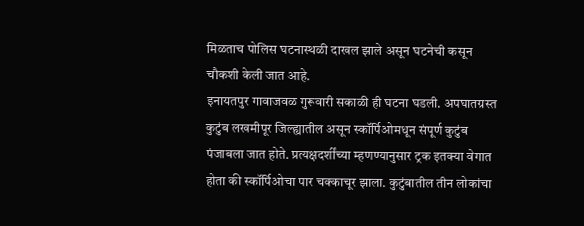मिळताच पोलिस घटनास्थळी दाखल झाले असून घटनेची कसून चौकशी केली जात आहे.
इनायतपुर गावाजवळ गुरूवारी सकाळी ही घटना घडली. अपघातग्रस्त कुटुंब लखमीपूर जिल्ह्यातील असून स्कॉर्पिओमधून संपूर्ण कुटुंब पंजाबला जात होते. प्रत्यक्षदर्शींच्या म्हणण्यानुसार ट्रक इतक्या वेगात होता की स्कॉर्पिओचा पार चक्काचूर झाला. कुटुंबातील तीन लोकांचा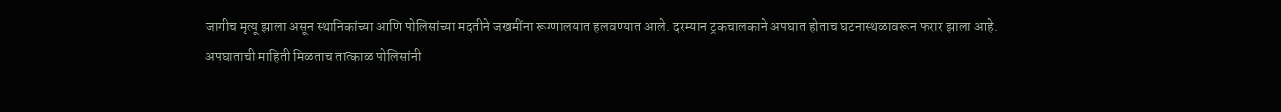जागीच मृत्यू झाला असून स्थानिकांच्या आणि पोलिसांच्या मदतीने जखमींना रूग्णालयात हलवण्यात आले. दरम्यान ट्रकचालकाने अपघात होताच घटनास्थळावरून फरार झाला आहे.
अपघाताची माहिती मिळताच तात्काळ पोलिसांनी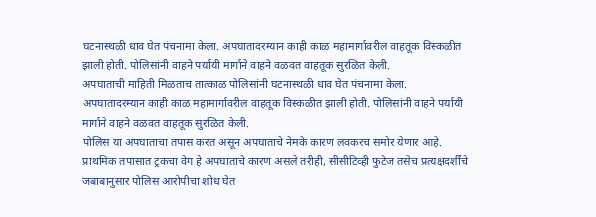घटनास्थळी धाव घेत पंचनामा केला. अपघातादरम्यान काही काळ महामार्गावरील वाहतूक विस्कळीत झाली होती. पोलिसांनी वाहने पर्यायी मार्गाने वाहने वळवत वाहतूक सुरळित केली.
अपघाताची माहिती मिळताच तात्काळ पोलिसांनी घटनास्थळी धाव घेत पंचनामा केला. अपघातादरम्यान काही काळ महामार्गावरील वाहतूक विस्कळीत झाली होती. पोलिसांनी वाहने पर्यायी मार्गाने वाहने वळवत वाहतूक सुरळित केली.
पोलिस या अपघाताचा तपास करत असून अपघाताचे नेमके कारण लवकरच समोर येणार आहे. प्राथमिक तपासात ट्रकचा वेग हे अपघाताचे कारण असले तरीही, सीसीटिव्ही फुटेज तसेच प्रत्यक्षदर्शींचे जबाबानुसार पोलिस आरोपीचा शोध घेत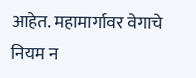आहेत. महामार्गावर वेगाचे नियम न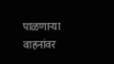पाळणाऱ्या वाहनांवर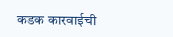कडक कारवाईची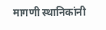मागणी स्थानिकांनी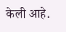केली आहे.